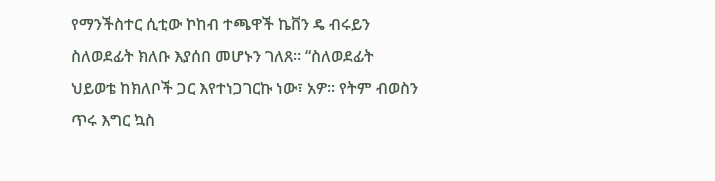የማንችስተር ሲቲው ኮከብ ተጫዋች ኬቨን ዴ ብሩይን ስለወደፊት ክለቡ እያሰበ መሆኑን ገለጸ። “ስለወደፊት ህይወቴ ከክለቦች ጋር እየተነጋገርኩ ነው፣ አዎ። የትም ብወስን ጥሩ እግር ኳስ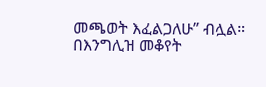መጫወት እፈልጋለሁ” ብሏል።
በእንግሊዝ መቆየት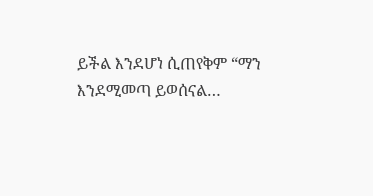ይችል እንደሆነ ሲጠየቅም “ማን እንደሚመጣ ይወሰናል…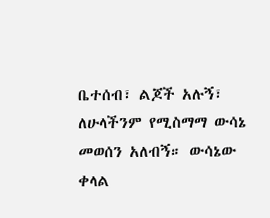ቤተሰብ፣ ልጆች አሉኝ፣ ለሁላችንም የሚስማማ ውሳኔ መወሰን አለብኝ። ውሳኔው ቀላል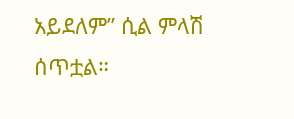አይደለም” ሲል ምላሽ ሰጥቷል።